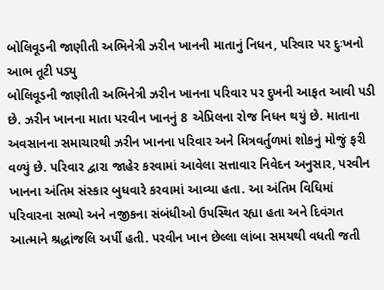બોલિવૂડની જાણીતી અભિનેત્રી ઝરીન ખાનની માતાનું નિધન, પરિવાર પર દુઃખનો આભ તૂટી પડ્યુ
બોલિવૂડની જાણીતી અભિનેત્રી ઝરીન ખાનના પરિવાર પર દુખની આફત આવી પડી છે. ઝરીન ખાનના માતા પરવીન ખાનનું 8 એપ્રિલના રોજ નિધન થયું છે. માતાના અવસાનના સમાચારથી ઝરીન ખાનના પરિવાર અને મિત્રવર્તુળમાં શોકનું મોજું ફરી વળ્યું છે. પરિવાર દ્વારા જાહેર કરવામાં આવેલા સત્તાવાર નિવેદન અનુસાર, પરવીન ખાનના અંતિમ સંસ્કાર બુધવારે કરવામાં આવ્યા હતા. આ અંતિમ વિધિમાં પરિવારના સભ્યો અને નજીકના સંબંધીઓ ઉપસ્થિત રહ્યા હતા અને દિવંગત આત્માને શ્રદ્ધાંજલિ અર્પી હતી. પરવીન ખાન છેલ્લા લાંબા સમયથી વધતી જતી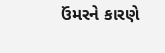ઉંમરને કારણે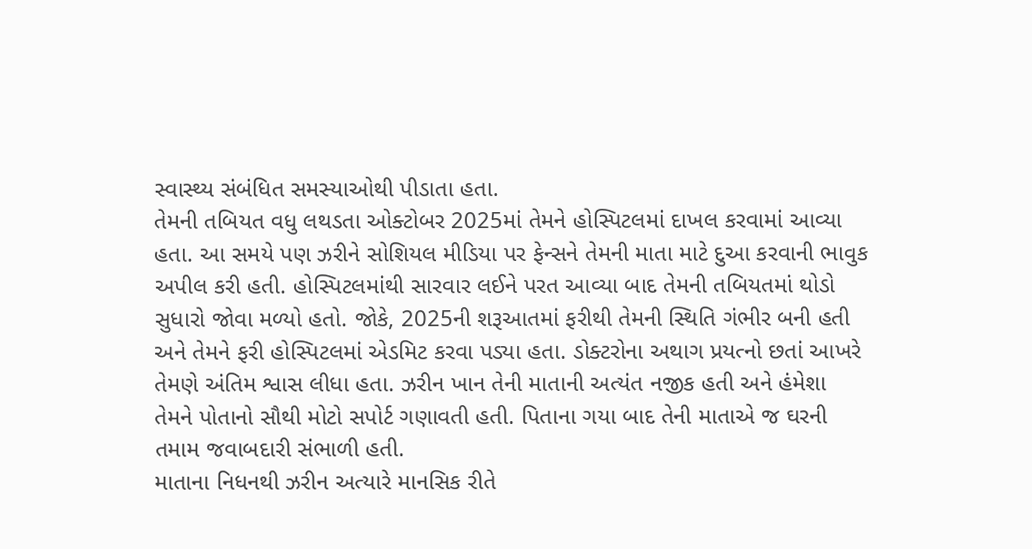સ્વાસ્થ્ય સંબંધિત સમસ્યાઓથી પીડાતા હતા.
તેમની તબિયત વધુ લથડતા ઓક્ટોબર 2025માં તેમને હોસ્પિટલમાં દાખલ કરવામાં આવ્યા હતા. આ સમયે પણ ઝરીને સોશિયલ મીડિયા પર ફેન્સને તેમની માતા માટે દુઆ કરવાની ભાવુક અપીલ કરી હતી. હોસ્પિટલમાંથી સારવાર લઈને પરત આવ્યા બાદ તેમની તબિયતમાં થોડો સુધારો જોવા મળ્યો હતો. જોકે, 2025ની શરૂઆતમાં ફરીથી તેમની સ્થિતિ ગંભીર બની હતી અને તેમને ફરી હોસ્પિટલમાં એડમિટ કરવા પડ્યા હતા. ડોક્ટરોના અથાગ પ્રયત્નો છતાં આખરે તેમણે અંતિમ શ્વાસ લીધા હતા. ઝરીન ખાન તેની માતાની અત્યંત નજીક હતી અને હંમેશા તેમને પોતાનો સૌથી મોટો સપોર્ટ ગણાવતી હતી. પિતાના ગયા બાદ તેની માતાએ જ ઘરની તમામ જવાબદારી સંભાળી હતી.
માતાના નિધનથી ઝરીન અત્યારે માનસિક રીતે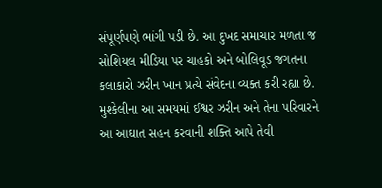સંપૂર્ણપણે ભાંગી પડી છે. આ દુખદ સમાચાર મળતા જ સોશિયલ મીડિયા પર ચાહકો અને બોલિવૂડ જગતના કલાકારો ઝરીન ખાન પ્રત્યે સંવેદના વ્યક્ત કરી રહ્યા છે. મુશ્કેલીના આ સમયમાં ઈશ્વર ઝરીન અને તેના પરિવારને આ આઘાત સહન કરવાની શક્તિ આપે તેવી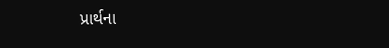પ્રાર્થના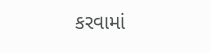કરવામાં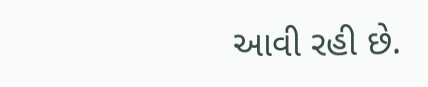આવી રહી છે.